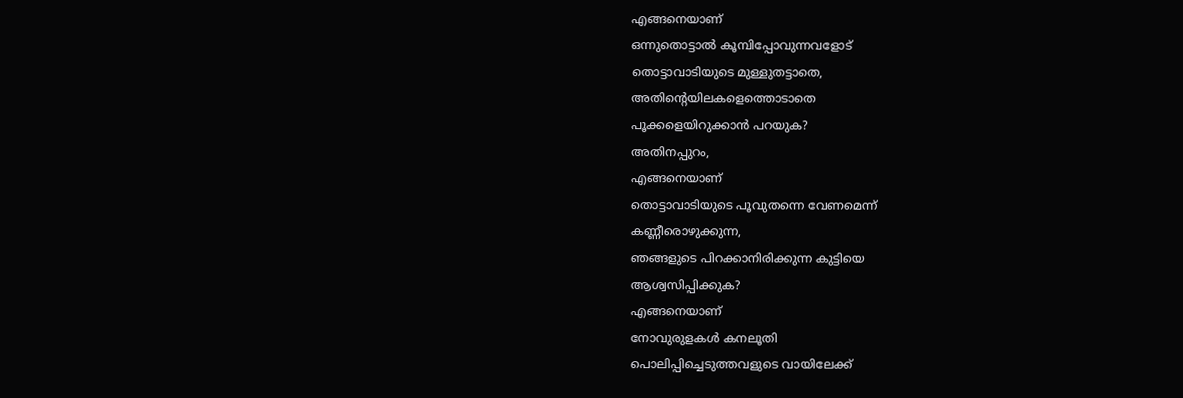എങ്ങനെയാണ്
ഒന്നുതൊട്ടാൽ കൂമ്പിപ്പോവുന്നവളോട്
തൊട്ടാവാടിയുടെ മുള്ളുതട്ടാതെ,
അതിന്റെയിലകളെത്തൊടാതെ
പൂക്കളെയിറുക്കാൻ പറയുക?
അതിനപ്പുറം,
എങ്ങനെയാണ്
തൊട്ടാവാടിയുടെ പൂവുതന്നെ വേണമെന്ന്
കണ്ണീരൊഴുക്കുന്ന,
ഞങ്ങളുടെ പിറക്കാനിരിക്കുന്ന കുട്ടിയെ
ആശ്വസിപ്പിക്കുക?
എങ്ങനെയാണ്
നോവുരുളകൾ കനലൂതി
പൊലിപ്പിച്ചെടുത്തവളുടെ വായിലേക്ക്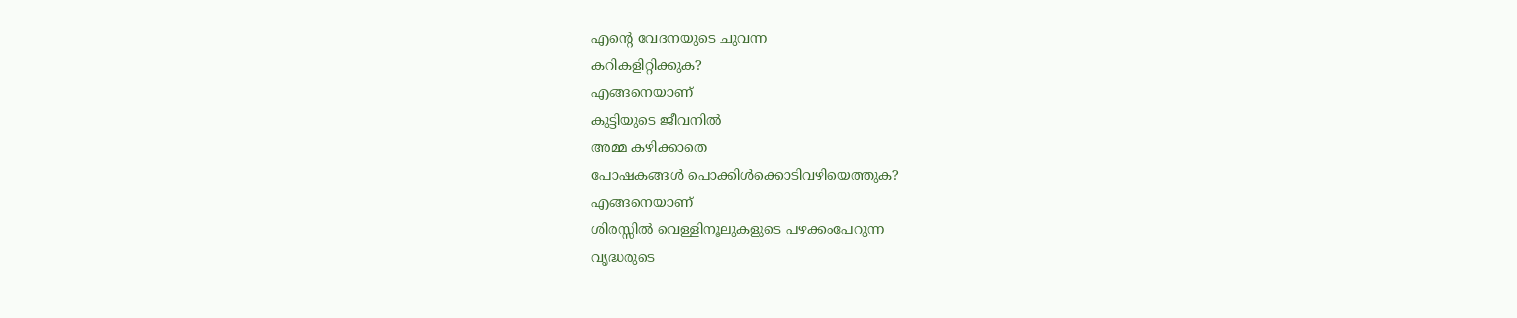എന്റെ വേദനയുടെ ചുവന്ന
കറികളിറ്റിക്കുക?
എങ്ങനെയാണ്
കുട്ടിയുടെ ജീവനിൽ
അമ്മ കഴിക്കാതെ
പോഷകങ്ങൾ പൊക്കിൾക്കൊടിവഴിയെത്തുക?
എങ്ങനെയാണ്
ശിരസ്സിൽ വെള്ളിനൂലുകളുടെ പഴക്കംപേറുന്ന
വൃദ്ധരുടെ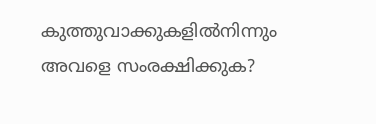കുത്തുവാക്കുകളിൽനിന്നും
അവളെ സംരക്ഷിക്കുക?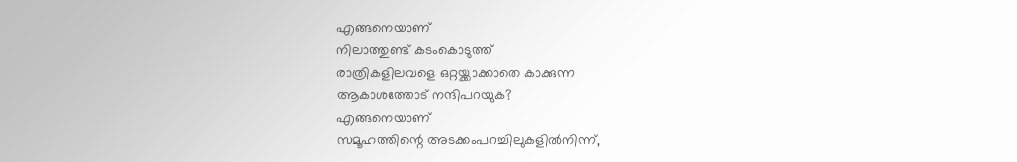എങ്ങനെയാണ്
നിലാത്തുണ്ട് കടംകൊടുത്ത്
രാത്രികളിലവളെ ഒറ്റയ്ക്കാക്കാതെ കാക്കുന്ന
ആകാശത്തോട് നന്ദിപറയുക?
എങ്ങനെയാണ്
സമൂഹത്തിന്റെ അടക്കംപറച്ചിലുകളിൽനിന്ന്,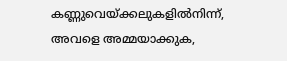കണ്ണുവെയ്ക്കലുകളിൽനിന്ന്,
അവളെ അമ്മയാക്കുക,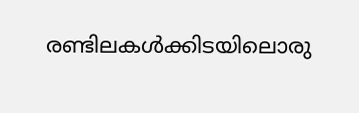രണ്ടിലകൾക്കിടയിലൊരു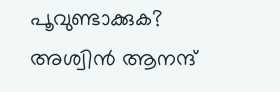പൂവുണ്ടാക്കുക?
അശ്വിൻ ആനന്ദ്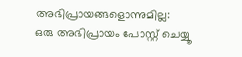അഭിപ്രായങ്ങളൊന്നുമില്ല:
ഒരു അഭിപ്രായം പോസ്റ്റ് ചെയ്യൂ